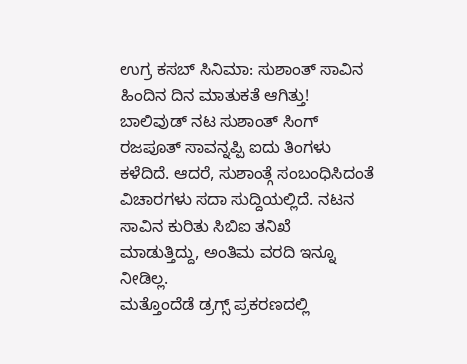ಉಗ್ರ ಕಸಬ್ ಸಿನಿಮಾ: ಸುಶಾಂತ್ ಸಾವಿನ ಹಿಂದಿನ ದಿನ ಮಾತುಕತೆ ಆಗಿತ್ತು!
ಬಾಲಿವುಡ್ ನಟ ಸುಶಾಂತ್ ಸಿಂಗ್ ರಜಪೂತ್ ಸಾವನ್ನಪ್ಪಿ ಐದು ತಿಂಗಳು ಕಳೆದಿದೆ. ಆದರೆ, ಸುಶಾಂತ್ಗೆ ಸಂಬಂಧಿಸಿದಂತೆ ವಿಚಾರಗಳು ಸದಾ ಸುದ್ದಿಯಲ್ಲಿದೆ. ನಟನ ಸಾವಿನ ಕುರಿತು ಸಿಬಿಐ ತನಿಖೆ ಮಾಡುತ್ತಿದ್ದು, ಅಂತಿಮ ವರದಿ ಇನ್ನೂ ನೀಡಿಲ್ಲ.
ಮತ್ತೊಂದೆಡೆ ಡ್ರಗ್ಸ್ ಪ್ರಕರಣದಲ್ಲಿ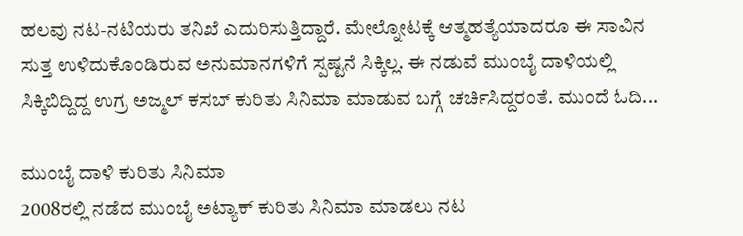ಹಲವು ನಟ-ನಟಿಯರು ತನಿಖೆ ಎದುರಿಸುತ್ತಿದ್ದಾರೆ. ಮೇಲ್ನೋಟಕ್ಕೆ ಆತ್ಮಹತ್ಯೆಯಾದರೂ ಈ ಸಾವಿನ ಸುತ್ತ ಉಳಿದುಕೊಂಡಿರುವ ಅನುಮಾನಗಳಿಗೆ ಸ್ಪಷ್ಟನೆ ಸಿಕ್ಕಿಲ್ಲ. ಈ ನಡುವೆ ಮುಂಬೈ ದಾಳಿಯಲ್ಲಿ ಸಿಕ್ಕಿಬಿದ್ದಿದ್ದ ಉಗ್ರ ಅಜ್ಮಲ್ ಕಸಬ್ ಕುರಿತು ಸಿನಿಮಾ ಮಾಡುವ ಬಗ್ಗೆ ಚರ್ಚಿಸಿದ್ದರಂತೆ. ಮುಂದೆ ಓದಿ...

ಮುಂಬೈ ದಾಳಿ ಕುರಿತು ಸಿನಿಮಾ
2008ರಲ್ಲಿ ನಡೆದ ಮುಂಬೈ ಅಟ್ಯಾಕ್ ಕುರಿತು ಸಿನಿಮಾ ಮಾಡಲು ನಟ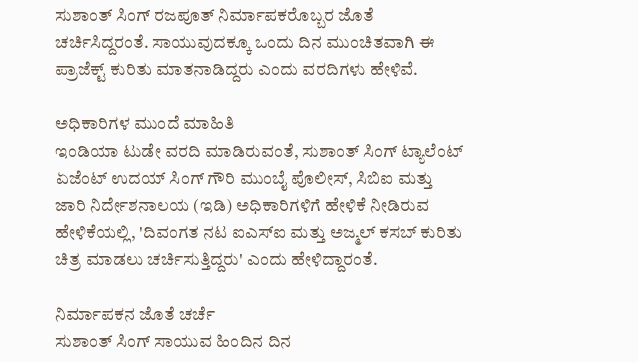ಸುಶಾಂತ್ ಸಿಂಗ್ ರಜಪೂತ್ ನಿರ್ಮಾಪಕರೊಬ್ಬರ ಜೊತೆ ಚರ್ಚಿಸಿದ್ದರಂತೆ. ಸಾಯುವುದಕ್ಕೂ ಒಂದು ದಿನ ಮುಂಚಿತವಾಗಿ ಈ ಪ್ರಾಜೆಕ್ಟ್ ಕುರಿತು ಮಾತನಾಡಿದ್ದರು ಎಂದು ವರದಿಗಳು ಹೇಳಿವೆ.

ಅಧಿಕಾರಿಗಳ ಮುಂದೆ ಮಾಹಿತಿ
ಇಂಡಿಯಾ ಟುಡೇ ವರದಿ ಮಾಡಿರುವಂತೆ, ಸುಶಾಂತ್ ಸಿಂಗ್ ಟ್ಯಾಲೆಂಟ್ ಏಜೆಂಟ್ ಉದಯ್ ಸಿಂಗ್ ಗೌರಿ ಮುಂಬೈ ಪೊಲೀಸ್, ಸಿಬಿಐ ಮತ್ತು ಜಾರಿ ನಿರ್ದೇಶನಾಲಯ (ಇಡಿ) ಅಧಿಕಾರಿಗಳಿಗೆ ಹೇಳಿಕೆ ನೀಡಿರುವ ಹೇಳಿಕೆಯಲ್ಲಿ, 'ದಿವಂಗತ ನಟ ಐಎಸ್ಐ ಮತ್ತು ಅಜ್ಮಲ್ ಕಸಬ್ ಕುರಿತು ಚಿತ್ರ ಮಾಡಲು ಚರ್ಚಿಸುತ್ತಿದ್ದರು' ಎಂದು ಹೇಳಿದ್ದಾರಂತೆ.

ನಿರ್ಮಾಪಕನ ಜೊತೆ ಚರ್ಚೆ
ಸುಶಾಂತ್ ಸಿಂಗ್ ಸಾಯುವ ಹಿಂದಿನ ದಿನ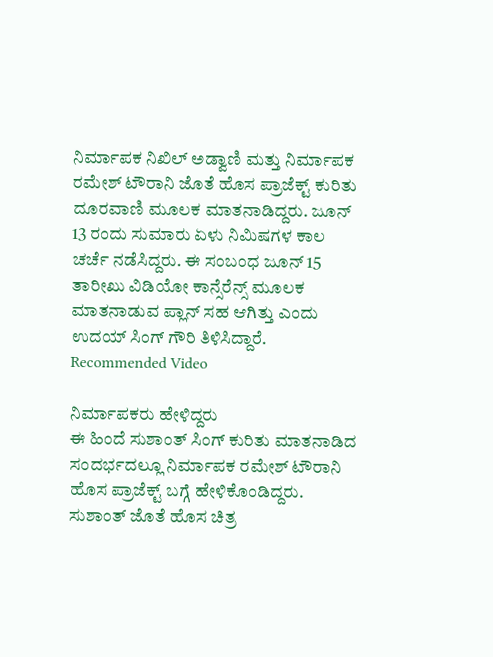ನಿರ್ಮಾಪಕ ನಿಖಿಲ್ ಅಡ್ವಾಣಿ ಮತ್ತು ನಿರ್ಮಾಪಕ ರಮೇಶ್ ಟೌರಾನಿ ಜೊತೆ ಹೊಸ ಪ್ರಾಜೆಕ್ಟ್ ಕುರಿತು ದೂರವಾಣಿ ಮೂಲಕ ಮಾತನಾಡಿದ್ದರು. ಜೂನ್ 13 ರಂದು ಸುಮಾರು ಏಳು ನಿಮಿಷಗಳ ಕಾಲ ಚರ್ಚೆ ನಡೆಸಿದ್ದರು. ಈ ಸಂಬಂಧ ಜೂನ್ 15 ತಾರೀಖು ವಿಡಿಯೋ ಕಾನ್ಸೆರೆನ್ಸ್ ಮೂಲಕ ಮಾತನಾಡುವ ಪ್ಲಾನ್ ಸಹ ಆಗಿತ್ತು ಎಂದು ಉದಯ್ ಸಿಂಗ್ ಗೌರಿ ತಿಳಿಸಿದ್ದಾರೆ.
Recommended Video

ನಿರ್ಮಾಪಕರು ಹೇಳಿದ್ದರು
ಈ ಹಿಂದೆ ಸುಶಾಂತ್ ಸಿಂಗ್ ಕುರಿತು ಮಾತನಾಡಿದ ಸಂದರ್ಭದಲ್ಲೂ ನಿರ್ಮಾಪಕ ರಮೇಶ್ ಟೌರಾನಿ ಹೊಸ ಪ್ರಾಜೆಕ್ಟ್ ಬಗ್ಗೆ ಹೇಳಿಕೊಂಡಿದ್ದರು. ಸುಶಾಂತ್ ಜೊತೆ ಹೊಸ ಚಿತ್ರ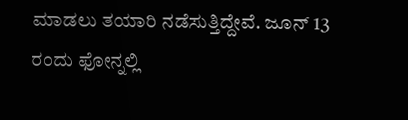ಮಾಡಲು ತಯಾರಿ ನಡೆಸುತ್ತಿದ್ದೇವೆ. ಜೂನ್ 13 ರಂದು ಫೋನ್ನಲ್ಲಿ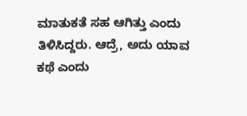ಮಾತುಕತೆ ಸಹ ಆಗಿತ್ತು ಎಂದು ತಿಳಿಸಿದ್ದರು. ಆದ್ರೆ, ಅದು ಯಾವ ಕಥೆ ಎಂದು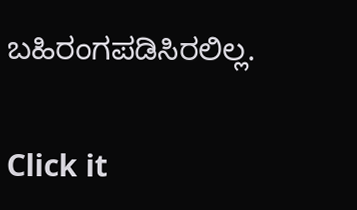ಬಹಿರಂಗಪಡಿಸಿರಲಿಲ್ಲ.


Click it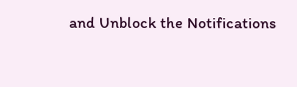and Unblock the Notifications